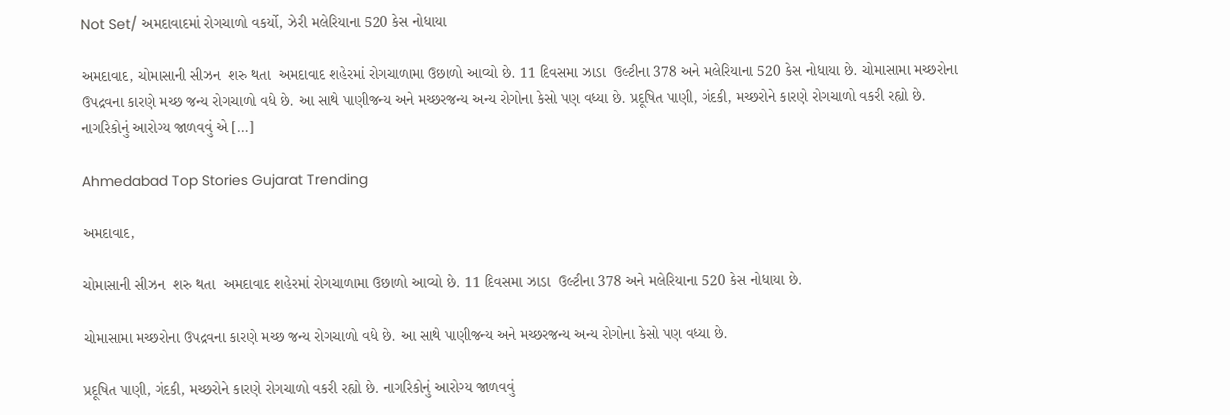Not Set/ અમદાવાદમાં રોગચાળો વકર્યો, ઝેરી મલેરિયાના 520 કેસ નોધાયા

અમદાવાદ, ચોમાસાની સીઝન  શરુ થતા  અમદાવાદ શહેરમાં રોગચાળામા ઉછાળો આવ્યો છે. 11 દિવસમા ઝાડા  ઉલ્ટીના 378 અને મલેરિયાના 520 કેસ નોધાયા છે. ચોમાસામા મચ્છરોના ઉપદ્રવના કારણે મચ્છ જન્ય રોગચાળો વધે છે. આ સાથે પાણીજન્ય અને મચ્છરજન્ય અન્ય રોગોના કેસો પણ વધ્યા છે. પ્રદૂષિત પાણી, ગંદકી, મચ્છરોને કારણે રોગચાળો વકરી રહ્યો છે. નાગરિકોનું આરોગ્ય જાળવવું એ […]

Ahmedabad Top Stories Gujarat Trending

અમદાવાદ,

ચોમાસાની સીઝન  શરુ થતા  અમદાવાદ શહેરમાં રોગચાળામા ઉછાળો આવ્યો છે. 11 દિવસમા ઝાડા  ઉલ્ટીના 378 અને મલેરિયાના 520 કેસ નોધાયા છે.

ચોમાસામા મચ્છરોના ઉપદ્રવના કારણે મચ્છ જન્ય રોગચાળો વધે છે. આ સાથે પાણીજન્ય અને મચ્છરજન્ય અન્ય રોગોના કેસો પણ વધ્યા છે.

પ્રદૂષિત પાણી, ગંદકી, મચ્છરોને કારણે રોગચાળો વકરી રહ્યો છે. નાગરિકોનું આરોગ્ય જાળવવું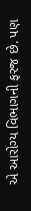એ આરોગ્ય વિભાગની ફરજ છે. પણ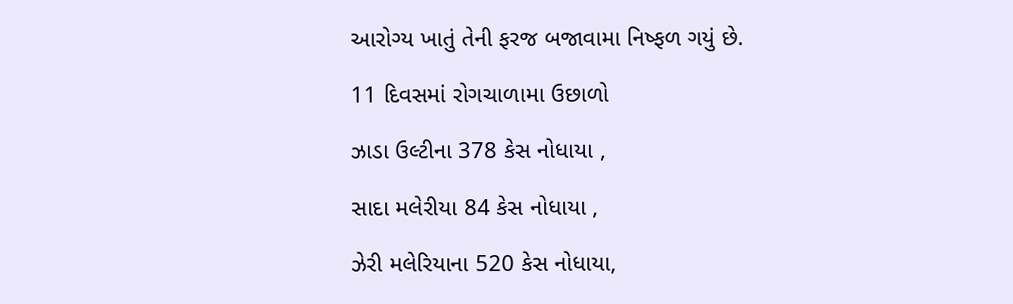આરોગ્ય ખાતું તેની ફરજ બજાવામા નિષ્ફળ ગયું છે.

11 દિવસમાં રોગચાળામા ઉછાળો

ઝાડા ઉલ્ટીના 378 કેસ નોધાયા ,

સાદા મલેરીયા 84 કેસ નોધાયા ,

ઝેરી મલેરિયાના 520 કેસ નોધાયા,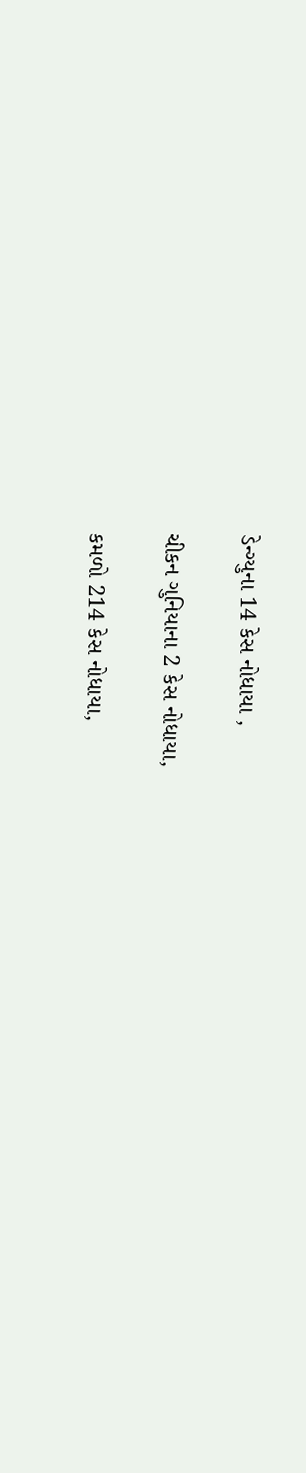ડેન્ગ્યુના 14 કેસ નોધાયા ,

ચીકન ગુનિયાના 2 કેસ નોધાયા,

કમળો 214 કેસ નોધાયા,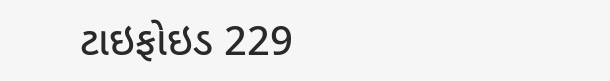ટાઇફોઇડ 229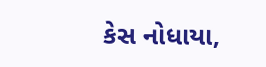કેસ નોધાયા,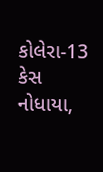કોલેરા-13 કેસ નોધાયા,